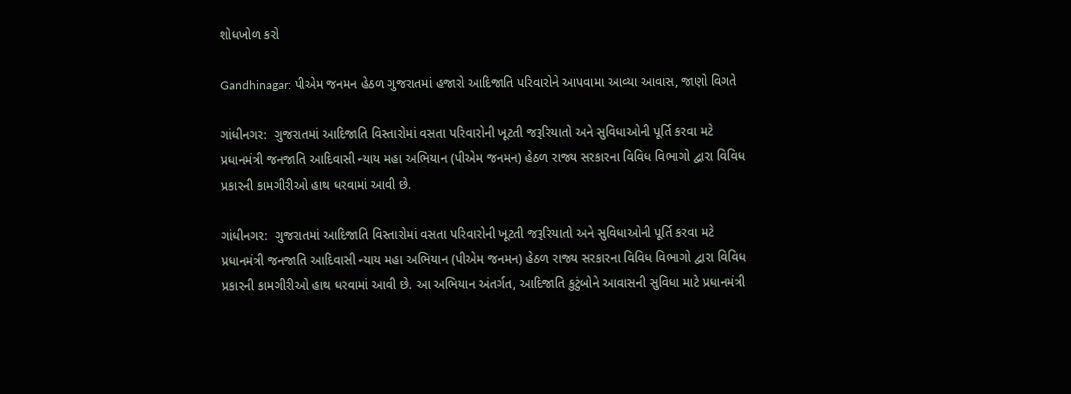શોધખોળ કરો

Gandhinagar: પીએમ જનમન હેઠળ ગુજરાતમાં હજારો આદિજાતિ પરિવારોને આપવામા આવ્યા આવાસ, જાણો વિગતે

ગાંધીનગર:  ગુજરાતમાં આદિજાતિ વિસ્તારોમાં વસતા પરિવારોની ખૂટતી જરૂરિયાતો અને સુવિધાઓની પૂર્તિ કરવા મટે પ્રધાનમંત્રી જનજાતિ આદિવાસી ન્યાય મહા અભિયાન (પીએમ જનમન) હેઠળ રાજ્ય સરકારના વિવિધ વિભાગો દ્વારા વિવિધ પ્રકારની કામગીરીઓ હાથ ધરવામાં આવી છે.

ગાંધીનગર:  ગુજરાતમાં આદિજાતિ વિસ્તારોમાં વસતા પરિવારોની ખૂટતી જરૂરિયાતો અને સુવિધાઓની પૂર્તિ કરવા મટે પ્રધાનમંત્રી જનજાતિ આદિવાસી ન્યાય મહા અભિયાન (પીએમ જનમન) હેઠળ રાજ્ય સરકારના વિવિધ વિભાગો દ્વારા વિવિધ પ્રકારની કામગીરીઓ હાથ ધરવામાં આવી છે. આ અભિયાન અંતર્ગત, આદિજાતિ કુટુંબોને આવાસની સુવિધા માટે પ્રધાનમંત્રી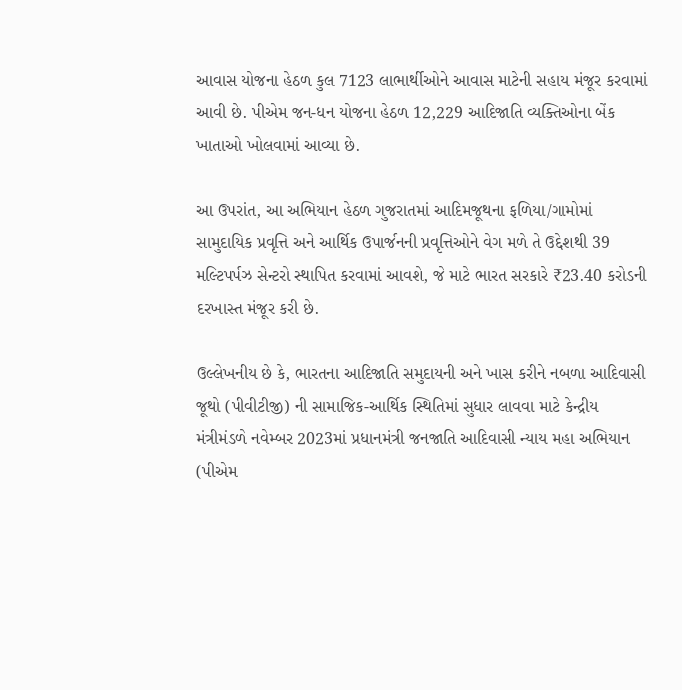આવાસ યોજના હેઠળ કુલ 7123 લાભાર્થીઓને આવાસ માટેની સહાય મંજૂર કરવામાં આવી છે. પીએમ જન-ધન યોજના હેઠળ 12,229 આદિજાતિ વ્યક્તિઓના બેંક ખાતાઓ ખોલવામાં આવ્યા છે.

આ ઉપરાંત, આ અભિયાન હેઠળ ગુજરાતમાં આદિમજૂથના ફળિયા/ગામોમાં સામુદાયિક પ્રવૃત્તિ અને આર્થિક ઉપાર્જનની પ્રવૃત્તિઓને વેગ મળે તે ઉદ્દેશથી 39 મલ્ટિપર્પઝ સેન્ટરો સ્થાપિત કરવામાં આવશે, જે માટે ભારત સરકારે ₹23.40 કરોડની દરખાસ્ત મંજૂર કરી છે.

ઉલ્લેખનીય છે કે, ભારતના આદિજાતિ સમુદાયની અને ખાસ કરીને નબળા આદિવાસી જૂથો (પીવીટીજી) ની સામાજિક-આર્થિક સ્થિતિમાં સુધાર લાવવા માટે કેન્દ્રીય મંત્રીમંડળે નવેમ્બર 2023માં પ્રધાનમંત્રી જનજાતિ આદિવાસી ન્યાય મહા અભિયાન (પીએમ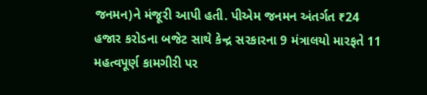જનમન)ને મંજૂરી આપી હતી. પીએમ જનમન અંતર્ગત ₹24 હજાર કરોડના બજેટ સાથે કેન્દ્ર સરકારના 9 મંત્રાલયો મારફતે 11 મહત્વપૂર્ણ કામગીરી પર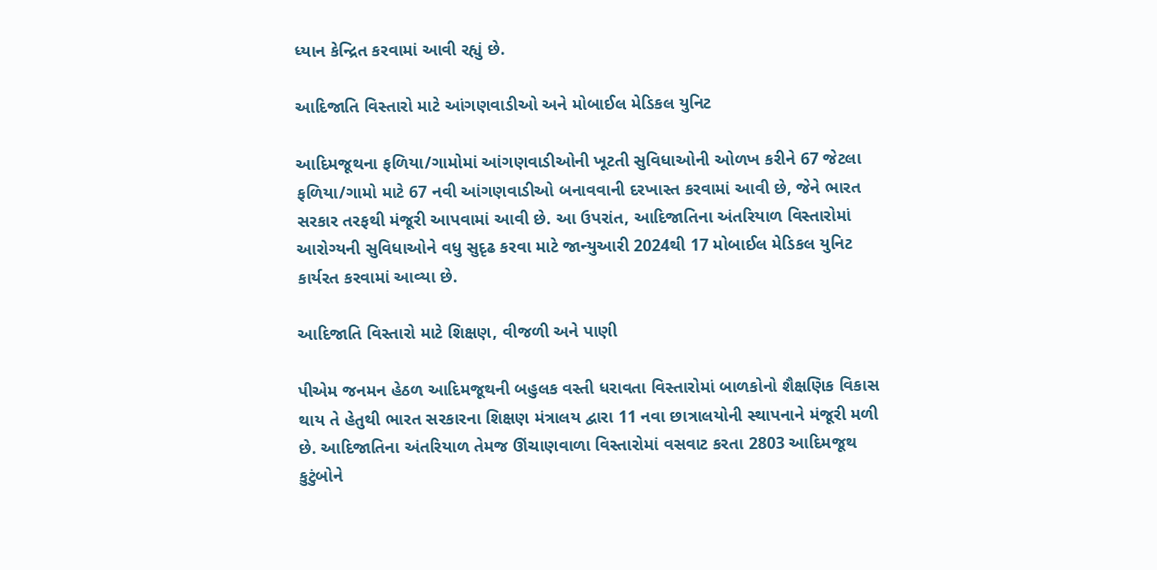ધ્યાન કેન્દ્રિત કરવામાં આવી રહ્યું છે.

આદિજાતિ વિસ્તારો માટે આંગણવાડીઓ અને મોબાઈલ મેડિકલ યુનિટ

આદિમજૂથના ફળિયા/ગામોમાં આંગણવાડીઓની ખૂટતી સુવિધાઓની ઓળખ કરીને 67 જેટલા ફળિયા/ગામો માટે 67 નવી આંગણવાડીઓ બનાવવાની દરખાસ્ત કરવામાં આવી છે, જેને ભારત સરકાર તરફથી મંજૂરી આપવામાં આવી છે. આ ઉપરાંત, આદિજાતિના અંતરિયાળ વિસ્તારોમાં આરોગ્યની સુવિધાઓને વધુ સુદૃઢ કરવા માટે જાન્યુઆરી 2024થી 17 મોબાઈલ મેડિકલ યુનિટ કાર્યરત કરવામાં આવ્યા છે.

આદિજાતિ વિસ્તારો માટે શિક્ષણ, વીજળી અને પાણી

પીએમ જનમન હેઠળ આદિમજૂથની બહુલક વસ્તી ધરાવતા વિસ્તારોમાં બાળકોનો શૈક્ષણિક વિકાસ થાય તે હેતુથી ભારત સરકારના શિક્ષણ મંત્રાલય દ્વારા 11 નવા છાત્રાલયોની સ્થાપનાને મંજૂરી મળી છે. આદિજાતિના અંતરિયાળ તેમજ ઊંચાણવાળા વિસ્તારોમાં વસવાટ કરતા 2803 આદિમજૂથ કુટુંબોને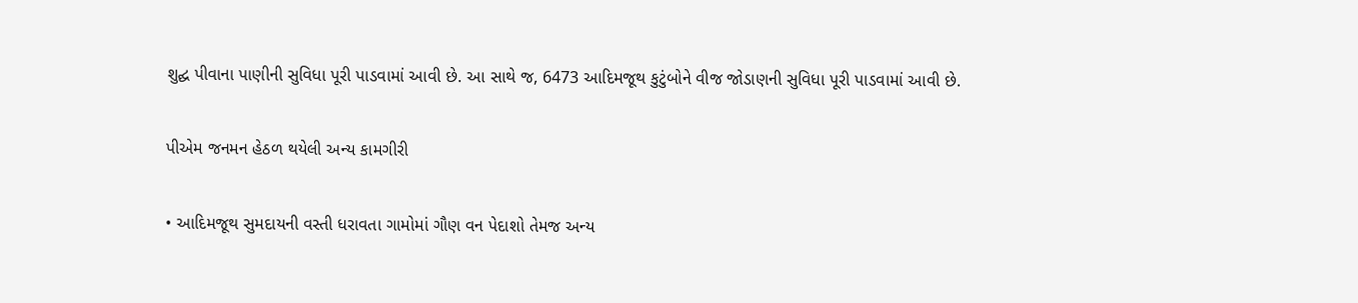શુદ્ઘ પીવાના પાણીની સુવિધા પૂરી પાડવામાં આવી છે. આ સાથે જ, 6473 આદિમજૂથ કુટુંબોને વીજ જોડાણની સુવિધા પૂરી પાડવામાં આવી છે.

પીએમ જનમન હેઠળ થયેલી અન્ય કામગીરી

• આદિમજૂથ સુમદાયની વસ્તી ધરાવતા ગામોમાં ગૌણ વન પેદાશો તેમજ અન્ય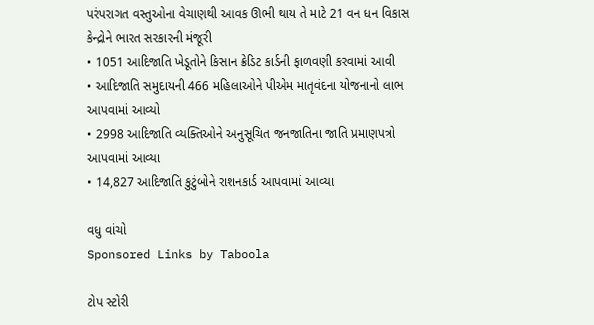પરંપરાગત વસ્તુઓના વેચાણથી આવક ઊભી થાય તે માટે 21 વન ધન વિકાસ કેન્દ્રોને ભારત સરકારની મંજૂરી
• 1051 આદિજાતિ ખેડૂતોને કિસાન ક્રેડિટ કાર્ડની ફાળવણી કરવામાં આવી
• આદિજાતિ સમુદાયની 466 મહિલાઓને પીએમ માતૃવંદના યોજનાનો લાભ આપવામાં આવ્યો
• 2998 આદિજાતિ વ્યક્તિઓને અનુસૂચિત જનજાતિના જાતિ પ્રમાણપત્રો આપવામાં આવ્યા
• 14,827 આદિજાતિ કુટુંબોને રાશનકાર્ડ આપવામાં આવ્યા

વધુ વાંચો
Sponsored Links by Taboola

ટોપ સ્ટોરી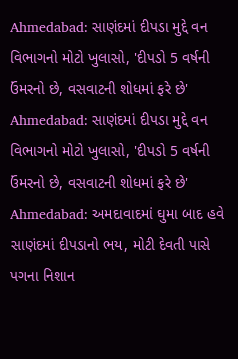Ahmedabad: સાણંદમાં દીપડા મુદ્દે વન વિભાગનો મોટો ખુલાસો, 'દીપડો 5 વર્ષની ઉંમરનો છે, વસવાટની શોધમાં ફરે છે'
Ahmedabad: સાણંદમાં દીપડા મુદ્દે વન વિભાગનો મોટો ખુલાસો, 'દીપડો 5 વર્ષની ઉંમરનો છે, વસવાટની શોધમાં ફરે છે'
Ahmedabad: અમદાવાદમાં ઘુમા બાદ હવે સાણંદમાં દીપડાનો ભય, મોટી દેવતી પાસે પગના નિશાન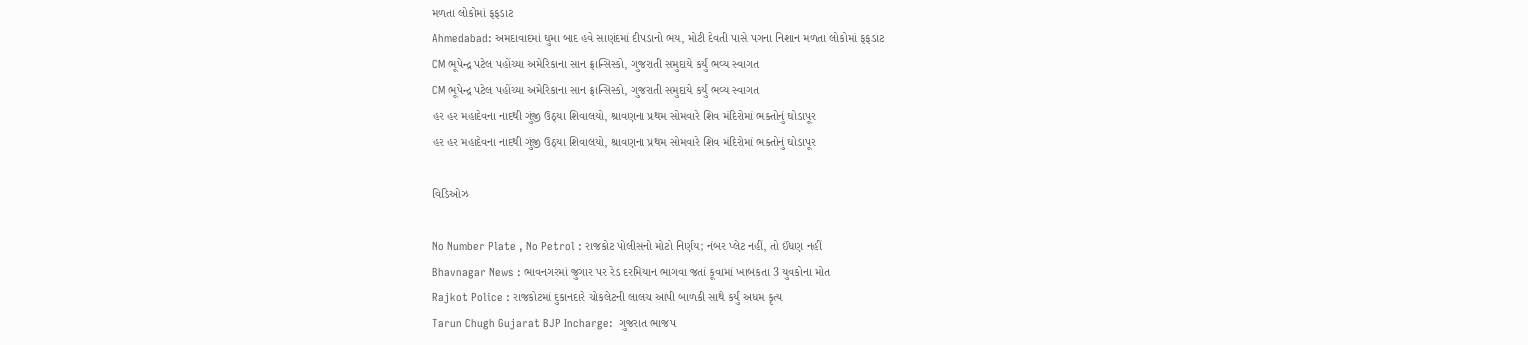મળતા લોકોમાં ફફડાટ
Ahmedabad: અમદાવાદમાં ઘુમા બાદ હવે સાણંદમાં દીપડાનો ભય, મોટી દેવતી પાસે પગના નિશાન મળતા લોકોમાં ફફડાટ
CM ભૂપેન્દ્ર પટેલ પહોંચ્યા અમેરિકાના સાન ફ્રાન્સિસ્કો, ગુજરાતી સમુદાયે કર્યું ભવ્ય સ્વાગત
CM ભૂપેન્દ્ર પટેલ પહોંચ્યા અમેરિકાના સાન ફ્રાન્સિસ્કો, ગુજરાતી સમુદાયે કર્યું ભવ્ય સ્વાગત
હર હર મહાદેવના નાદથી ગુંજી ઉઠ્યા શિવાલયો, શ્રાવણના પ્રથમ સોમવારે શિવ મંદિરોમાં ભક્તોનું ઘોડાપૂર
હર હર મહાદેવના નાદથી ગુંજી ઉઠ્યા શિવાલયો, શ્રાવણના પ્રથમ સોમવારે શિવ મંદિરોમાં ભક્તોનું ઘોડાપૂર

વિડિઓઝ

No Number Plate , No Petrol : રાજકોટ પોલીસનો મોટો નિર્ણય; નંબર પ્લેટ નહીં, તો ઈંધણ નહીં
Bhavnagar News : ભાવનગરમાં જુગાર પર રેડ દરમિયાન ભાગવા જતાં કૂવામાં ખાબકતા 3 યુવકોના મોત
Rajkot Police : રાજકોટમાં દુકાનદારે ચોકલેટની લાલચ આપી બાળકી સાથે કર્યું અધમ કૃત્ય
Tarun Chugh Gujarat BJP Incharge:  ગુજરાત ભાજપ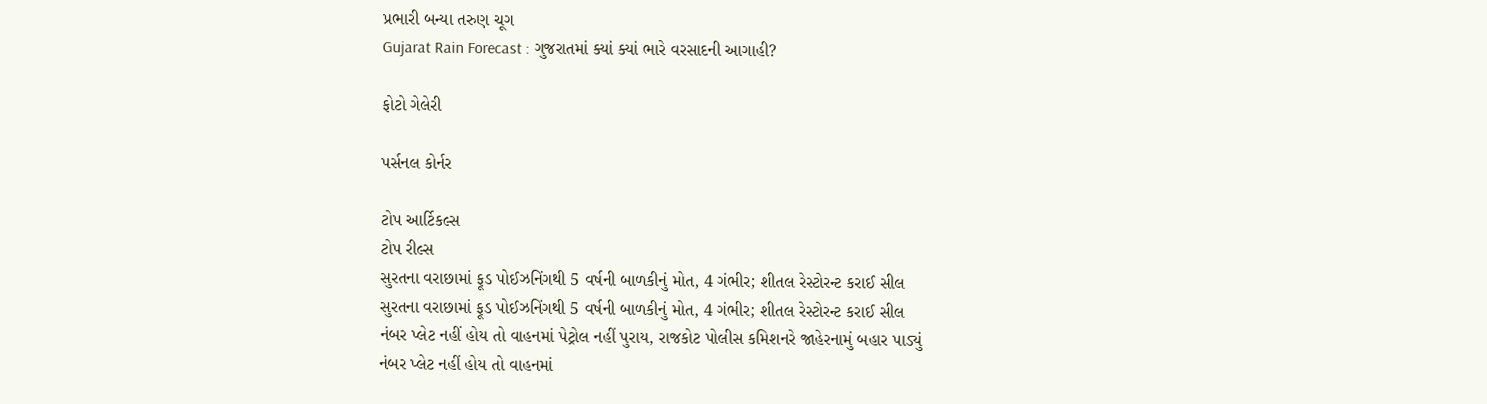પ્રભારી બન્યા તરુણ ચૂગ
Gujarat Rain Forecast : ગુજરાતમાં ક્યાં ક્યાં ભારે વરસાદની આગાહી?

ફોટો ગેલેરી

પર્સનલ કોર્નર

ટોપ આર્ટિકલ્સ
ટોપ રીલ્સ
સુરતના વરાછામાં ફૂડ પોઈઝનિંગથી 5 વર્ષની બાળકીનું મોત, 4 ગંભીર; શીતલ રેસ્ટોરન્ટ કરાઈ સીલ
સુરતના વરાછામાં ફૂડ પોઈઝનિંગથી 5 વર્ષની બાળકીનું મોત, 4 ગંભીર; શીતલ રેસ્ટોરન્ટ કરાઈ સીલ
નંબર પ્લેટ નહીં હોય તો વાહનમાં પેટ્રોલ નહીં પુરાય, રાજકોટ પોલીસ કમિશનરે જાહેરનામું બહાર પાડ્યું
નંબર પ્લેટ નહીં હોય તો વાહનમાં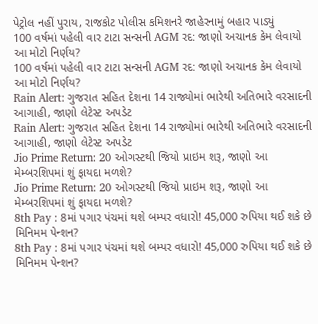પેટ્રોલ નહીં પુરાય, રાજકોટ પોલીસ કમિશનરે જાહેરનામું બહાર પાડ્યું
100 વર્ષમાં પહેલી વાર ટાટા સન્સની AGM રદ: જાણો અચાનક કેમ લેવાયો આ મોટો નિર્ણય?
100 વર્ષમાં પહેલી વાર ટાટા સન્સની AGM રદ: જાણો અચાનક કેમ લેવાયો આ મોટો નિર્ણય?
Rain Alert: ગુજરાત સહિત દેશના 14 રાજ્યોમાં ભારેથી અતિભારે વરસાદની આગાહી, જાણો લેટેસ્ટ અપડેટ
Rain Alert: ગુજરાત સહિત દેશના 14 રાજ્યોમાં ભારેથી અતિભારે વરસાદની આગાહી, જાણો લેટેસ્ટ અપડેટ
Jio Prime Return: 20 ઓગસ્ટથી જિયો પ્રાઇમ શરૂ, જાણો આ મેમ્બરશિપમાં શું ફાયદા મળશે?
Jio Prime Return: 20 ઓગસ્ટથી જિયો પ્રાઇમ શરૂ, જાણો આ મેમ્બરશિપમાં શું ફાયદા મળશે?
8th Pay : 8માં પગાર પંચમાં થશે બમ્પર વધારો! 45,000 રુપિયા થઈ શકે છે મિનિમમ પેન્શન?
8th Pay : 8માં પગાર પંચમાં થશે બમ્પર વધારો! 45,000 રુપિયા થઈ શકે છે મિનિમમ પેન્શન?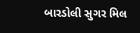બારડોલી સુગર મિલ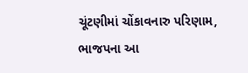ચૂંટણીમાં ચોંકાવનારુ પરિણામ, ભાજપના આ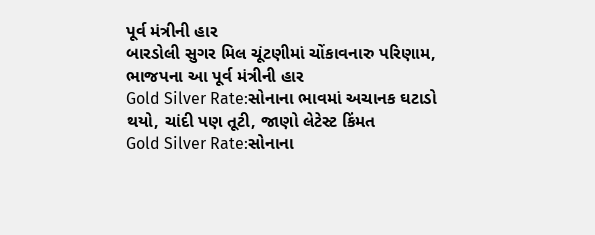પૂર્વ મંત્રીની હાર
બારડોલી સુગર મિલ ચૂંટણીમાં ચોંકાવનારુ પરિણામ, ભાજપના આ પૂર્વ મંત્રીની હાર
Gold Silver Rate:સોનાના ભાવમાં અચાનક ઘટાડો થયો, ચાંદી પણ તૂટી, જાણો લેટેસ્ટ કિંમત
Gold Silver Rate:સોનાના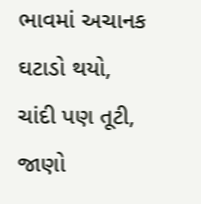ભાવમાં અચાનક ઘટાડો થયો, ચાંદી પણ તૂટી, જાણો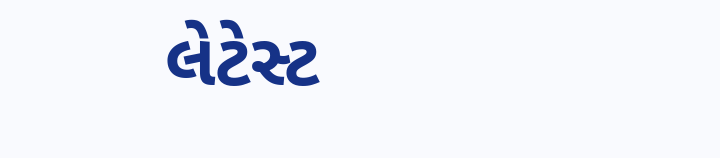લેટેસ્ટ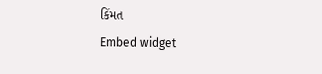કિંમત
Embed widget